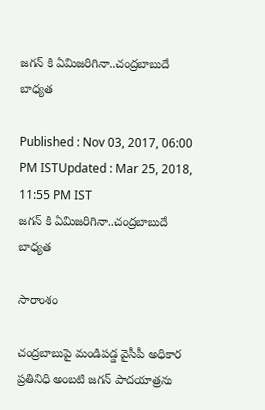జగన్ కి ఏమిజరిగినా..చంద్రబాబుదే బాధ్యత

Published : Nov 03, 2017, 06:00 PM ISTUpdated : Mar 25, 2018, 11:55 PM IST
జగన్ కి ఏమిజరిగినా..చంద్రబాబుదే బాధ్యత

సారాంశం

చంద్రబాబుపై మండిపడ్డ వైసీపీ అధికార ప్రతినిధి అంబటి జగన్ పాదయాత్రను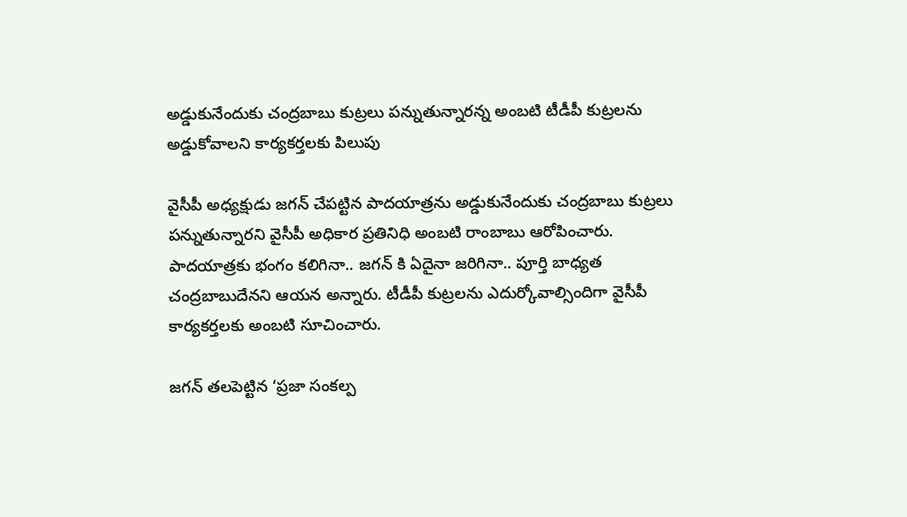అడ్డుకునేందుకు చంద్రబాబు కుట్రలు పన్నుతున్నారన్న అంబటి టీడీపీ కుట్రలను అడ్డుకోవాలని కార్యకర్తలకు పిలుపు

వైసీపీ అధ్యక్షుడు జగన్ చేపట్టిన పాదయాత్రను అడ్డుకునేందుకు చంద్రబాబు కుట్రలు పన్నుతున్నారని వైసీపీ అధికార ప్రతినిధి అంబటి రాంబాబు ఆరోపించారు. పాదయాత్రకు భంగం కలిగినా.. జగన్ కి ఏదైనా జరిగినా.. పూర్తి బాధ్యత చంద్రబాబుదేనని ఆయన అన్నారు. టీడీపీ కుట్రలను ఎదుర్కోవాల్సిందిగా వైసీపీ కార్యకర్తలకు అంబటి సూచించారు.

జగన్‌ తలపెట్టిన ‘ప్రజా సంకల్ప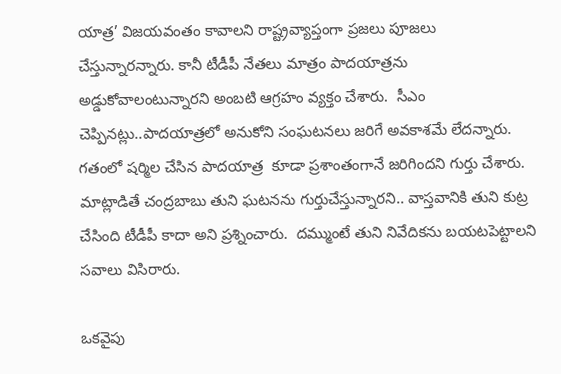యాత్ర’ విజయవంతం కావాలని రాష్ట్రవ్యాప్తంగా ప్రజలు పూజలు చేస్తున్నారన్నారు. కానీ టీడీపీ నేతలు మాత్రం పాదయాత్రను అడ్డుకోవాలంటున్నారని అంబటి ఆగ్రహం వ్యక్తం చేశారు.  సీఎం చెప్పినట్లు..పాదయాత్రలో అనుకోని సంఘటనలు జరిగే అవకాశమే లేదన్నారు. గతంలో షర్మిల చేసిన పాదయాత్ర  కూడా ప్రశాంతంగానే జరిగిందని గుర్తు చేశారు. మాట్లాడితే చంద్రబాబు తుని ఘటనను గుర్తుచేస్తున్నారని.. వాస్తవానికి తుని కుట్ర చేసింది టీడీపీ కాదా అని ప్రశ్నించారు.  దమ్ముంటే తుని నివేదికను బయటపెట్టాలని సవాలు విసిరారు.

ఒకవైపు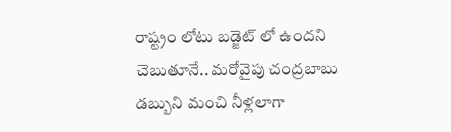రాష్ట్రం లోటు బడ్జెట్ లో ఉందని చెబుతూనే.. మరోవైపు చంద్రబాబు డబ్బుని మంచి నీళ్లలాగా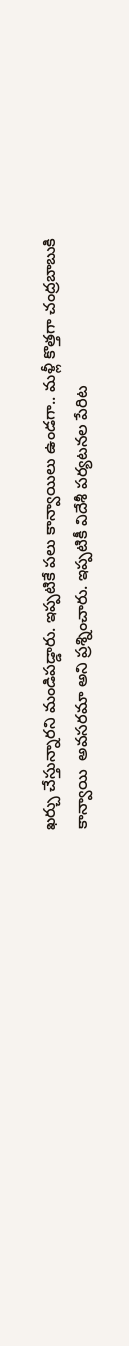ఖర్చు చేస్తున్నారని మండిపడ్డారు. ఇప్పటికే పలు కాన్వాయిలు ఉండగా.. మళ్లీ కొత్తగా చంద్రబాబుకి కాన్వాయి  అవసరమా అని ప్రశ్నించారు. ఇప్పటికీ విదేశీ పర్యటనల పేరిట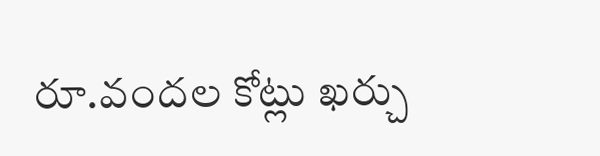రూ.వందల కోట్లు ఖర్చు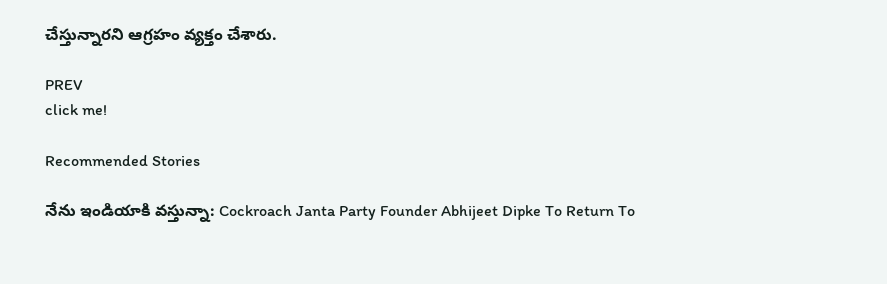చేస్తున్నారని ఆగ్రహం వ్యక్తం చేశారు.

PREV
click me!

Recommended Stories

నేను ఇండియాకి వస్తున్నా: Cockroach Janta Party Founder Abhijeet Dipke To Return To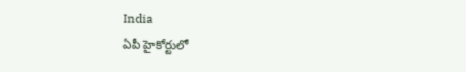India
ఏపీ హైకోర్టులో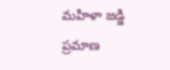మహిళా జడ్జి ప్రమాణ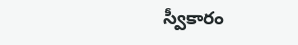స్వీకారం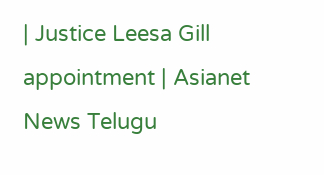| Justice Leesa Gill appointment | Asianet News Telugu